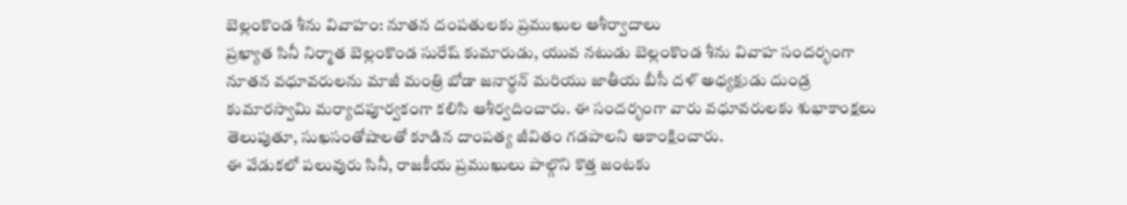బెల్లంకొండ శీను వివాహం: నూతన దంపతులకు ప్రముఖుల ఆశీర్వాదాలు
ప్రఖ్యాత సినీ నిర్మాత బెల్లంకొండ సురేష్ కుమారుడు, యువ నటుడు బెల్లంకొండ శీను వివాహ సందర్భంగా నూతన వధూవరులను మాజీ మంత్రి బోడా జనార్ధన్ మరియు జాతీయ బీసీ దళ్ అధ్యక్షుడు దుండ్ర కుమారస్వామి మర్యాదపూర్వకంగా కలిసి ఆశీర్వదించారు. ఈ సందర్భంగా వారు వధూవరులకు శుభాకాంక్షలు తెలుపుతూ, సుఖసంతోషాలతో కూడిన దాంపత్య జీవితం గడపాలని ఆకాంక్షించారు.
ఈ వేడుకలో పలువురు సినీ, రాజకీయ ప్రముఖులు పాల్గొని కొత్త జంటకు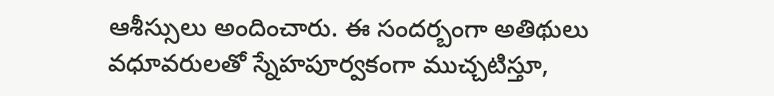ఆశీస్సులు అందించారు. ఈ సందర్బంగా అతిథులు వధూవరులతో స్నేహపూర్వకంగా ముచ్చటిస్తూ,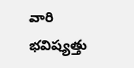వారి భవిష్యత్తు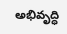అభివృద్ధి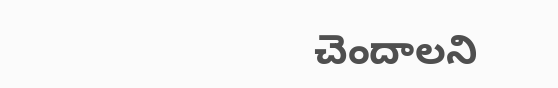చెందాలని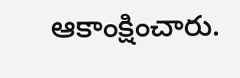ఆకాంక్షించారు.